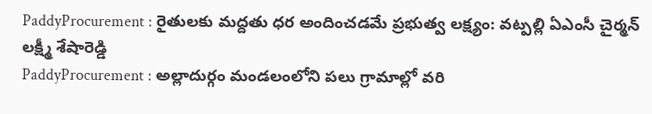PaddyProcurement : రైతులకు మద్దతు ధర అందించడమే ప్రభుత్వ లక్ష్యం: వట్పల్లి ఏఎంసీ చైర్మన్ లక్ష్మీ శేషారెడ్డి
PaddyProcurement : అల్లాదుర్గం మండలంలోని పలు గ్రామాల్లో వరి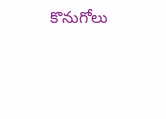కొనుగోలు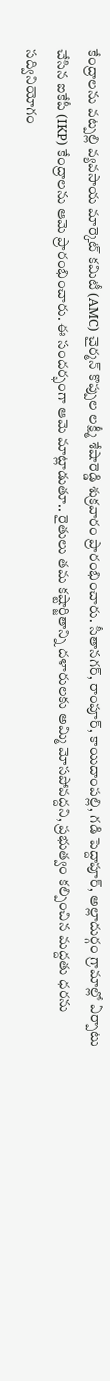కేంద్రాలను వట్పల్లి వ్యవసాయ మార్కెట్ కమిటీ (AMC) చైర్మన్ కొప్పుల లక్ష్మీ శేషారెడ్డి శుక్రవారం ప్రారంభించారు. సీతానగర్, రాంపూర్, కాయిదాంపల్లి, గడి పెద్దాపూర్, అల్లాదుర్గం గ్రామాల్లో ఏర్పాటు చేసిన ఐకేపీ (IKP) కేంద్రాలను ఆమె ప్రారంభించారు. ఈ సందర్భంగా ఆమె మాట్లాడుతూ.. రైతులు తమ కష్టార్జితాన్ని దళారులకు అమ్మి మోసపోవద్దని, ప్రభుత్వం కల్పించిన మద్దతు ధరను సద్వినియోగం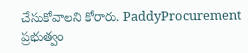చేసుకోవాలని కోరారు. PaddyProcurement ప్రభుత్వం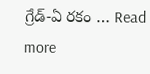గ్రేడ్-ఏ రకం … Read more